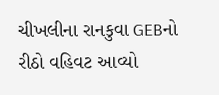ચીખલીના રાનકુવા GEBનો રીઠો વહિવટ આવ્યો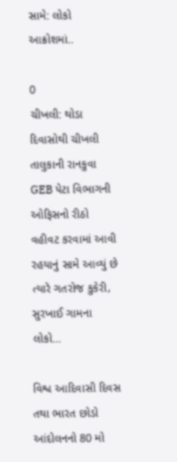સામે: લોકો આક્રોશમાં..

0
ચીખલી: થોડા દિવાસોથી ચીખલી તાલુકાની રાનકુવા GEB પેટા વિભાગની ઓફિસનો રીઠો વહીવટ કરવામાં આવી રહયાનું સામે આવ્યું છે ત્યારે ગતરોજ કુકેરી, સુરખાઈ ગામના લોકો...

વિશ્વ આદિવાસી દિવસ તથા ભારત છોડો આંદોલનનો 80 મો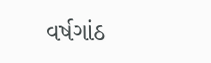વર્ષગાંઠ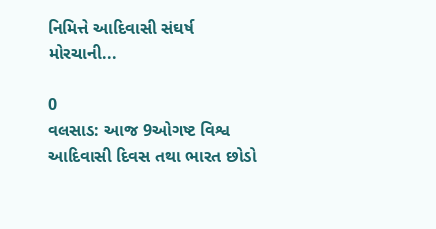નિમિત્તે આદિવાસી સંઘર્ષ મોરચાની...

0
વલસાડ: આજ 9ઓગષ્ટ વિશ્વ આદિવાસી દિવસ તથા ભારત છોડો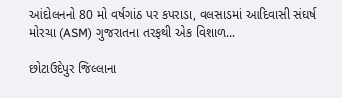આંદોલનનો 80 મો વર્ષગાંઠ પર કપરાડા, વલસાડમાં આદિવાસી સંઘર્ષ મોરચા (ASM) ગુજરાતના તરફથી એક વિશાળ...

છોટાઉદેપુર જિલ્લાના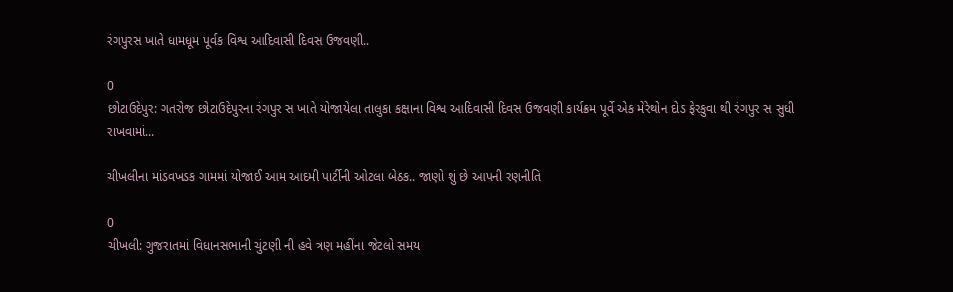રંગપુરસ ખાતે ધામધૂમ પૂર્વક વિશ્વ આદિવાસી દિવસ ઉજવણી..

0
છોટાઉદેપુર: ગતરોજ છોટાઉદેપુરના રંગપુર સ ખાતે યોજાયેલા તાલુકા કક્ષાના વિશ્વ આદિવાસી દિવસ ઉજવણી કાર્યક્રમ પૂર્વે એક મેરેથોન દોડ ફેરકુવા થી રંગપુર સ સુધી રાખવામાં...

ચીખલીના માંડવખડક ગામમાં યોજાઈ આમ આદમી પાર્ટીની ઓટલા બેઠક.. જાણો શું છે આપની રણનીતિ

0
ચીખલી: ગુજરાતમાં વિધાનસભાની ચુંટણી ની હવે ત્રણ મહીંના જેટલો સમય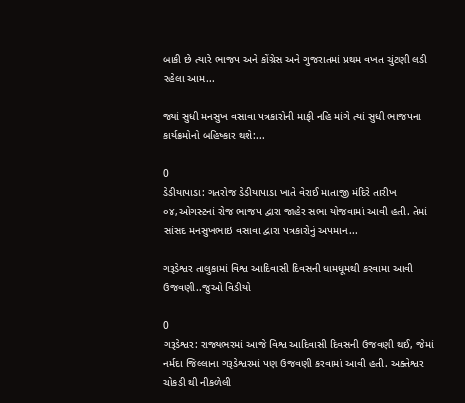બાકી છે ત્યારે ભાજપ અને કોંગ્રેસ અને ગુજરાતમાં પ્રથમ વખત ચુંટણી લડી રહેલા આમ...

જ્યાં સુધી મનસુખ વસાવા પત્રકારોની માફી નહિ માંગે ત્યાં સુધી ભાજપના કાર્યક્રમોનો બહિષ્કાર થશે:...

0
ડેડીયાપાડા: ગતરોજ ડેડીયાપાડા ખાતે વેરાઈ માતાજી મંદિરે તારીખ ૦૪,ઓગસ્ટનાં રોજ ભાજપ દ્વારા જાહેર સભા યોજવામાં આવી હતી. તેમાં સાંસદ મનસુખભાઇ વસાવા દ્વારા પત્રકારોનું અપમાન...

ગરૂડેશ્વર તાલુકામાં વિશ્વ આદિવાસી દિવસની ધામધૂમથી કરવામા આવી ઉજવણી..જુઓ વિડીયો

0
ગરૂડેશ્વર: રાજ્યભરમાં આજે વિશ્વ આદિવાસી દિવસની ઉજવણી થઈ, જેમાં નર્મદા જિલ્લાના ગરૂડેશ્વરમાં પણ ઉજવણી કરવામાં આવી હતી. અક્તેશ્વર ચોકડી થી નીકળેલી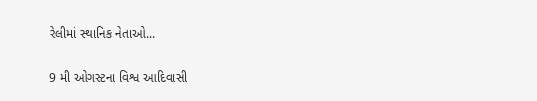રેલીમાં સ્થાનિક નેતાઓ...

9 મી ઓગસ્ટના વિશ્વ આદિવાસી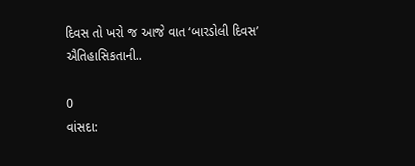દિવસ તો ખરો જ આજે વાત ‘બારડોલી દિવસ’ ઐતિહાસિકતાની..

0
વાંસદા: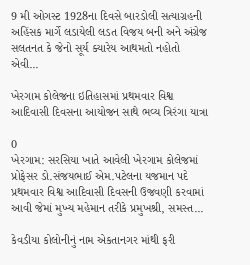9 મી ઓગસ્ટ 1928ના દિવસે બારડોલી સત્યાગ્રહની અહિંસક માર્ગે લડાયેલી લડત વિજય બની અને અંગ્રેજ સલતનત કે જેનો સૂર્ય ક્યારેય આથમતો નહોતો એવી...

ખેરગામ કોલેજના ઇતિહાસમાં પ્રથમવાર વિશ્વ આદિવાસી દિવસના આયોજન સાથે ભવ્ય ત્રિરંગા યાત્રા

0
ખેરગામ: સરસિયા ખાતે આવેલી ખેરગામ કોલેજમાં પ્રોફેસર ડો.સંજયભાઈ એમ.પટેલના યજમાન પદે પ્રથમવાર વિશ્વ આદિવાસી દિવસની ઉજવણી કરવામાં આવી જેમાં મુખ્ય મહેમાન તરીકે પ્રમુખશ્રી, સમસ્ત...

કેવડીયા કોલોનીનું નામ એકતાનગર માંથી ફરી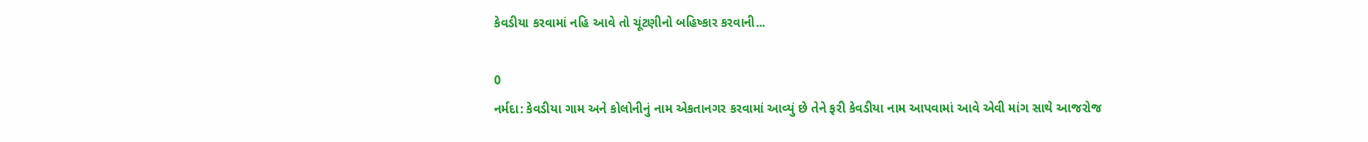કેવડીયા કરવામાં નહિ આવે તો ચૂંટણીનો બહિષ્કાર કરવાની...

0
નર્મદા: કેવડીયા ગામ અને કોલોનીનું નામ એકતાનગર કરવામાં આવ્યું છે તેને ફરી કેવડીયા નામ આપવામાં આવે એવી માંગ સાથે આજરોજ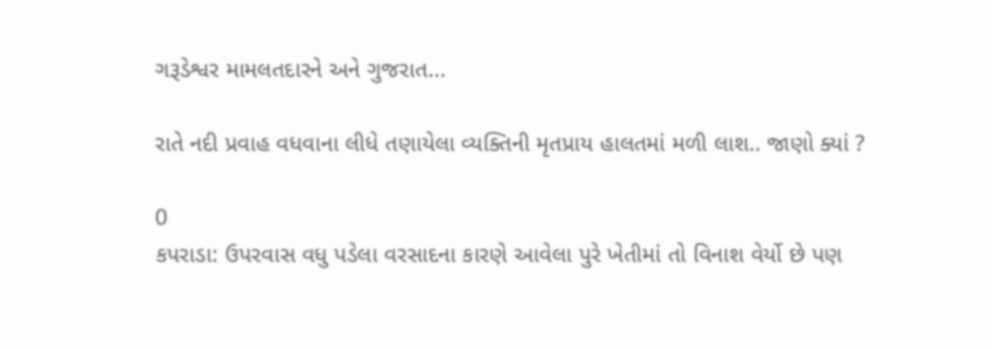ગરૂડેશ્વર મામલતદારને અને ગુજરાત...

રાતે નદી પ્રવાહ વધવાના લીધે તણાયેલા વ્યક્તિની મૃતપ્રાય હાલતમાં મળી લાશ.. જાણો ક્યાં ?

0
કપરાડા: ઉપરવાસ વધુ પડેલા વરસાદના કારણે આવેલા પુરે ખેતીમાં તો વિનાશ વેર્યો છે પણ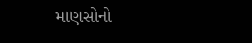માણસોનો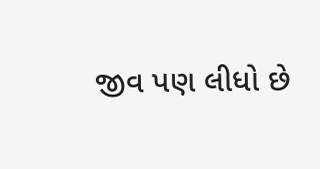જીવ પણ લીધો છે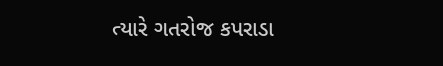ત્યારે ગતરોજ કપરાડા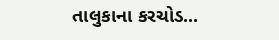તાલુકાના કરચોડ...